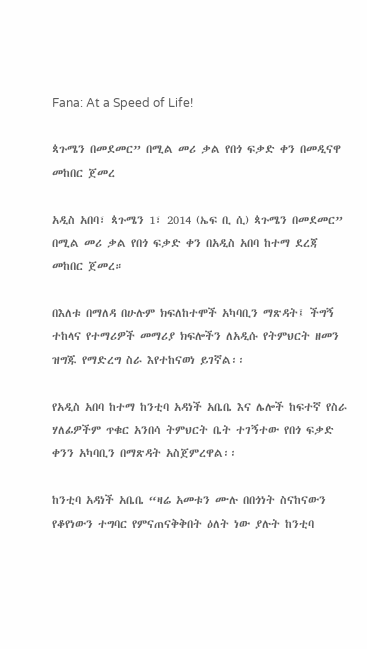Fana: At a Speed of Life!

ጳጉሜን በመደመር” በሚል መሪ ቃል የበጎ ፍቃድ ቀን በመዲናዋ መከበር ጀመረ

አዲስ አበባ፣ ጳጉሜን 1፣ 2014 (ኤፍ ቢ ሲ) ጳጉሜን በመደመር” በሚል መሪ ቃል የበጎ ፍቃድ ቀን በአዲስ አበባ ከተማ ደረጃ መከበር ጀመረ።

በእለቱ በማለዳ በሁሉም ክፍለከተሞች አካባቢን ማጽዳት፤ ችግኝ ተከላና የተማሪዎች መማሪያ ክፍሎችን ለአዲሱ የትምህርት ዘመን ዝግጁ የማድረግ ስራ እየተከናወነ ይገኛል፡፡

የአዲስ አበባ ከተማ ከንቲባ አዳነች አቤቤ እና ሌሎች ከፍተኛ የስራ ሃለፊዎችም ጥቁር አንበሳ ትምህርት ቤት ተገኝተው የበጎ ፍቃድ ቀንን አካባቢን በማጽዳት አስጀምረዋል፡፡

ከንቲባ አዳነች አቤቤ “ዛሬ አመቱን ሙሉ በበጎነት ስናከናውን የቆየነውን ተግባር የምናጠናቅቅበት ዕለት ነው ያሉት ከንቲባ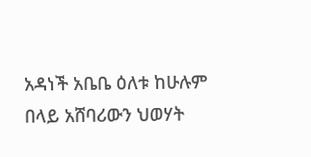አዳነች አቤቤ ዕለቱ ከሁሉም በላይ አሸባሪውን ህወሃት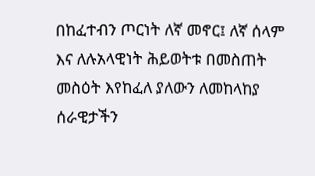በከፈተብን ጦርነት ለኛ መኖር፤ ለኛ ሰላም እና ለሉአላዊነት ሕይወትቱ በመስጠት መስዕት እየከፈለ ያለውን ለመከላከያ ሰራዊታችን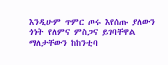እንዲሁም ጥምር ጦሩ እየሰጡ ያለውን ጎነት የለምና ምስጋና ይገባቸዋል ማለታቸውን ከከንቲባ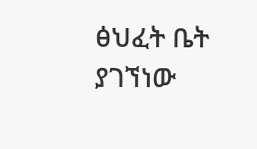ፅህፈት ቤት ያገኘነው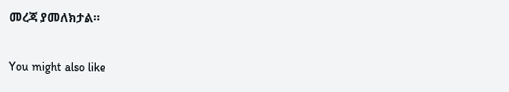መረጃ ያመለክታል።

You might also like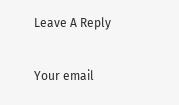Leave A Reply

Your email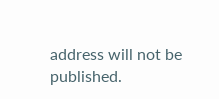address will not be published.